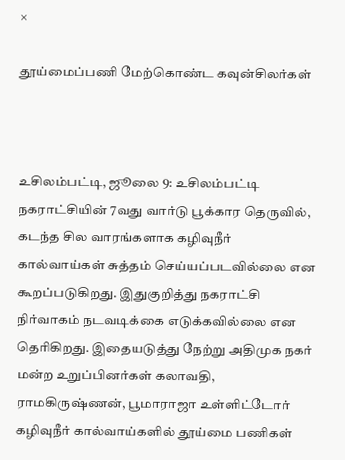×

தூய்மைப்பணி மேற்கொண்ட கவுன்சிலர்கள்



உசிலம்பட்டி, ஜூலை 9: உசிலம்பட்டி நகராட்சியின் 7வது வார்டு பூக்கார தெருவில், கடந்த சில வாரங்களாக கழிவுநீர் கால்வாய்கள் சுத்தம் செய்யப்படவில்லை என கூறப்படுகிறது. இதுகுறித்து நகராட்சி நிர்வாகம் நடவடிக்கை எடுக்கவில்லை என தெரிகிறது. இதையடுத்து நேற்று அதிமுக நகர் மன்ற உறுப்பினர்கள் கலாவதி, ராமகிருஷ்ணன், பூமாராஜா உள்ளிட்டோர் கழிவுநீர் கால்வாய்களில் தூய்மை பணிகள்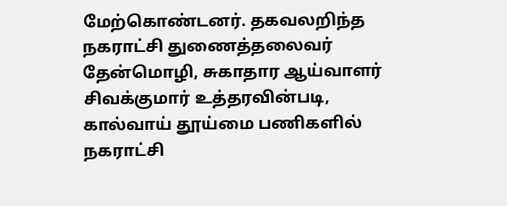மேற்கொண்டனர். தகவலறிந்த நகராட்சி துணைத்தலைவர் தேன்மொழி, சுகாதார ஆய்வாளர் சிவக்குமார் உத்தரவின்படி, கால்வாய் தூய்மை பணிகளில் நகராட்சி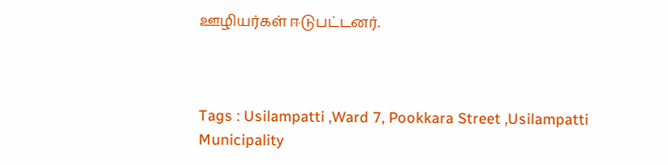ஊழியர்கள் ஈடுபட்டனர்.



Tags : Usilampatti ,Ward 7, Pookkara Street ,Usilampatti Municipality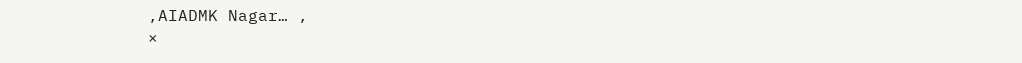,AIADMK Nagar… ,
×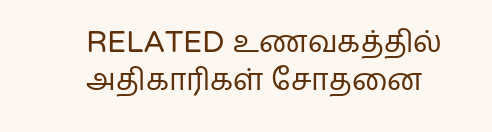RELATED உணவகத்தில் அதிகாரிகள் சோதனை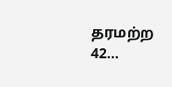தரமற்ற 42...